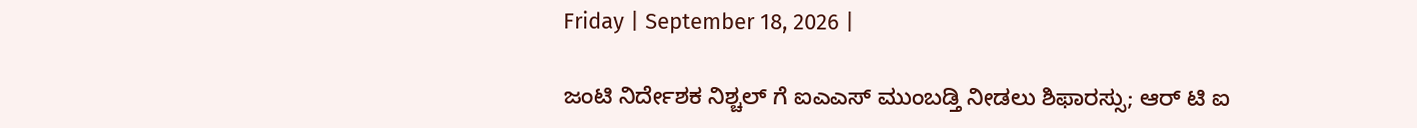Friday | September 18, 2026 |

ಜಂಟಿ ನಿರ್ದೇಶಕ ನಿಶ್ಚಲ್‌ ಗೆ ಐಎಎಸ್‌ ಮುಂಬಡ್ತಿ ನೀಡಲು ಶಿಫಾರಸ್ಸು; ಆರ್ ಟಿ ಐ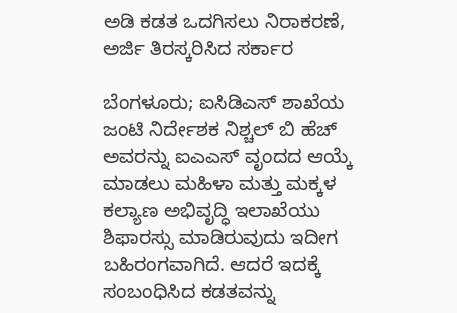ಅಡಿ ಕಡತ ಒದಗಿಸಲು ನಿರಾಕರಣೆ, ಅರ್ಜಿ ತಿರಸ್ಕರಿಸಿದ ಸರ್ಕಾರ

ಬೆಂಗಳೂರು; ಐಸಿಡಿಎಸ್‌ ಶಾಖೆಯ ಜಂಟಿ ನಿರ್ದೇಶಕ ನಿಶ್ಚಲ್‌ ಬಿ ಹೆಚ್‌ ಅವರನ್ನು ಐಎಎಸ್‌ ವೃಂದದ ಆಯ್ಕೆ ಮಾಡಲು ಮಹಿಳಾ ಮತ್ತು ಮಕ್ಕಳ ಕಲ್ಯಾಣ ಅಭಿವೃದ್ಧಿ ಇಲಾಖೆಯು ಶಿಫಾರಸ್ಸು ಮಾಡಿರುವುದು ಇದೀಗ ಬಹಿರಂಗವಾಗಿದೆ. ಆದರೆ ಇದಕ್ಕೆ ಸಂಬಂಧಿಸಿದ ಕಡತವನ್ನು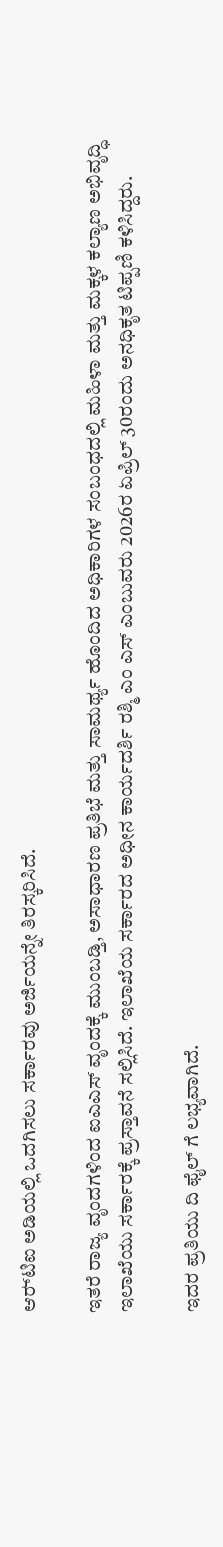ಆರ್‍‌ಟಿಐ ಅಡಿಯಲ್ಲಿ ಒದಗಿಸಲು ಸರ್ಕಾರವು ಅರ್ಜಿಯನ್ನೇ ತಿರಸ್ಕರಿಸಿದೆ.

ಇತರೆ ರಾಜ್ಯ ವೃಂದಗಳಿಂದ ಐಎಎಸ್ ವೃಂದಕ್ಕೆ ಮುಂಬಡ್ತಿ, ಅಸಾಧಾರಣ ಪ್ರತಿಭೆ ಮತ್ತು ಸಾಮರ್ಥ್ಯ ಹೊಂದಿದ ಅಧಿಕಾರಿಗಳ ಸಂಬಂಧದಲ್ಲಿ ಮಹಿಳಾ ಮತ್ತು ಮಕ್ಕಳ ಕಲ್ಯಾಣ ಅಭಿವೃದ್ಧಿ ಇಲಾಖೆಯು ಸರ್ಕಾರಕ್ಕೆ ಪ್ರಸ್ತಾವನೆ ಸಲ್ಲಿಸಿದೆ. ಇಲಾಖೆಯ ಸರ್ಕಾರದ ಅಧೀನ ಕಾರ್ಯದರ್ಶಿ ರಶ್ಮಿ ಎಂ ಎಸ್‌ ಎಂಬುವರು 2026ರ ಏಪ್ರಿಲ್‌ 30ರಂದು ಅನಧಿಕೃತ ಟಿಪ್ಪಣಿ ಕಳಿಸಿದ್ದರು.

ಇದರ ಪ್ರತಿಯು ದಿ ಫೈಲ್ ಗೆ ಲಭ್ಯವಾಗಿದೆ.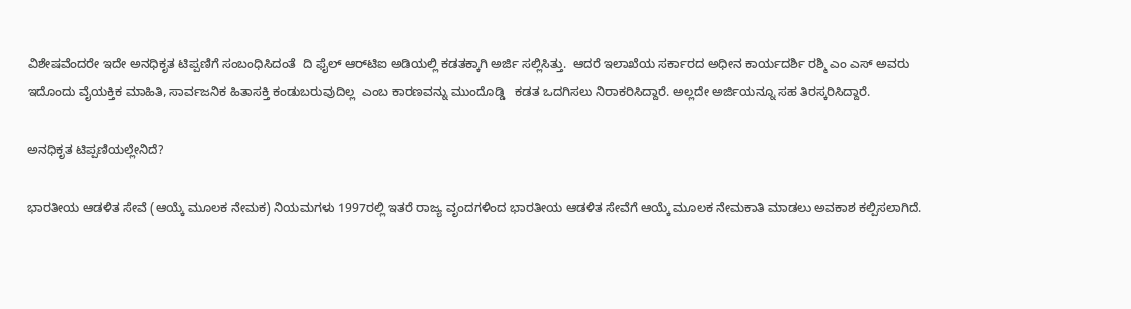ವಿಶೇಷವೆಂದರೇ ಇದೇ ಅನಧಿಕೃತ ಟಿಪ್ಪಣಿಗೆ ಸಂಬಂಧಿಸಿದಂತೆ  ದಿ ಫೈಲ್‌ ಆರ್‍‌ಟಿಐ ಅಡಿಯಲ್ಲಿ ಕಡತಕ್ಕಾಗಿ ಅರ್ಜಿ ಸಲ್ಲಿಸಿತ್ತು.  ಆದರೆ ಇಲಾಖೆಯ ಸರ್ಕಾರದ ಅಧೀನ ಕಾರ್ಯದರ್ಶಿ ರಶ್ಮಿ ಎಂ ಎಸ್‌ ಅವರು ಇದೊಂದು ವೈಯಕ್ತಿಕ ಮಾಹಿತಿ, ಸಾರ್ವಜನಿಕ ಹಿತಾಸಕ್ತಿ ಕಂಡುಬರುವುದಿಲ್ಲ  ಎಂಬ ಕಾರಣವನ್ನು ಮುಂದೊಡ್ಡಿ   ಕಡತ ಒದಗಿಸಲು ನಿರಾಕರಿಸಿದ್ದಾರೆ. ಅಲ್ಲದೇ ಅರ್ಜಿಯನ್ನೂ ಸಹ ತಿರಸ್ಕರಿಸಿದ್ದಾರೆ.

ಅನಧಿಕೃತ ಟಿಪ್ಪಣಿಯಲ್ಲೇನಿದೆ?

ಭಾರತೀಯ ಆಡಳಿತ ಸೇವೆ (ಆಯ್ಕೆ ಮೂಲಕ ನೇಮಕ) ನಿಯಮಗಳು 1997ರಲ್ಲಿ ಇತರೆ ರಾಜ್ಯ ವೃಂದಗಳಿಂದ ಭಾರತೀಯ ಆಡಳಿತ ಸೇವೆಗೆ ಆಯ್ಕೆ ಮೂಲಕ ನೇಮಕಾತಿ ಮಾಡಲು ಅವಕಾಶ ಕಲ್ಪಿಸಲಾಗಿದೆ.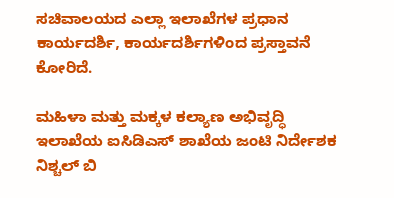ಸಚಿವಾಲಯದ ಎಲ್ಲಾ ಇಲಾಖೆಗಳ ಪ್ರಧಾನ ಕಾರ್ಯದರ್ಶಿ, ಕಾರ್ಯದರ್ಶಿಗಳಿಂದ ಪ್ರಸ್ತಾವನೆ ಕೋರಿದೆ.

ಮಹಿಳಾ ಮತ್ತು ಮಕ್ಕಳ ಕಲ್ಯಾಣ ಅಭಿವೃದ್ಧಿ ಇಲಾಖೆಯ ಐಸಿಡಿಎಸ್‌ ಶಾಖೆಯ ಜಂಟಿ ನಿರ್ದೇಶಕ ನಿಶ್ಚಲ್ ಬಿ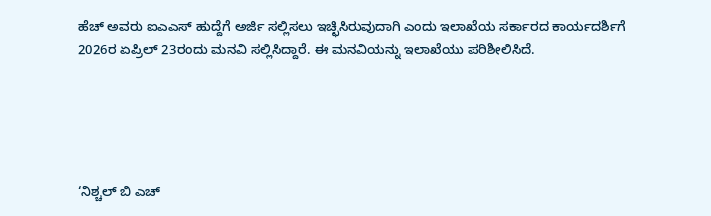ಹೆಚ್‌ ಅವರು ಐಎಎಸ್‌ ಹುದ್ದೆಗೆ ಅರ್ಜಿ ಸಲ್ಲಿಸಲು ಇಚ್ಛಿಸಿರುವುದಾಗಿ ಎಂದು ಇಲಾಖೆಯ ಸರ್ಕಾರದ ಕಾರ್ಯದರ್ಶಿಗೆ 2026ರ ಏಪ್ರಿಲ್‌ 23ರಂದು ಮನವಿ ಸಲ್ಲಿಸಿದ್ದಾರೆ. ಈ ಮನವಿಯನ್ನು ಇಲಾಖೆಯು ಪರಿಶೀಲಿಸಿದೆ.





‘ನಿಶ್ಚಲ್‌ ಬಿ ಎಚ್‌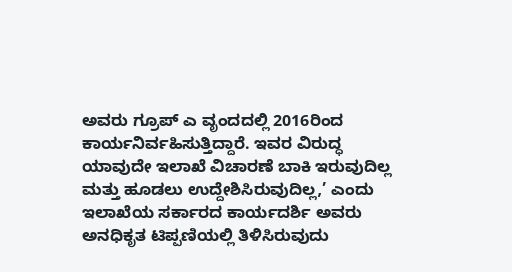ಅವರು ಗ್ರೂಪ್‌ ಎ ವೃಂದದಲ್ಲಿ 2016ರಿಂದ ಕಾರ್ಯನಿರ್ವಹಿಸುತ್ತಿದ್ದಾರೆ. ಇವರ ವಿರುದ್ಧ ಯಾವುದೇ ಇಲಾಖೆ ವಿಚಾರಣೆ ಬಾಕಿ ಇರುವುದಿಲ್ಲ ಮತ್ತು ಹೂಡಲು ಉದ್ದೇಶಿಸಿರುವುದಿಲ್ಲ,’ ಎಂದು ಇಲಾಖೆಯ ಸರ್ಕಾರದ ಕಾರ್ಯದರ್ಶಿ ಅವರು ಅನಧಿಕೃತ ಟಿಪ್ಪಣಿಯಲ್ಲಿ ತಿಳಿಸಿರುವುದು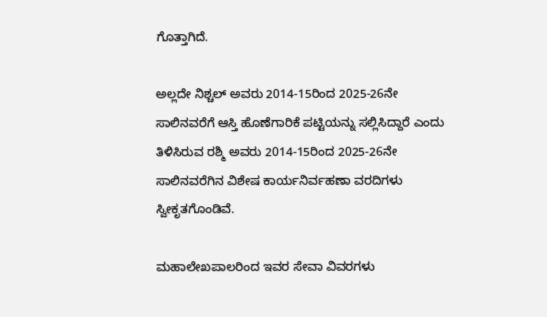ಗೊತ್ತಾಗಿದೆ.

ಅಲ್ಲದೇ ನಿಶ್ಚಲ್‌ ಅವರು 2014-15ರಿಂದ 2025-26ನೇ ಸಾಲಿನವರೆಗೆ ಆಸ್ತಿ ಹೊಣೆಗಾರಿಕೆ ಪಟ್ಟಿಯನ್ನು ಸಲ್ಲಿಸಿದ್ದಾರೆ ಎಂದು ತಿಳಿಸಿರುವ ರಶ್ಮಿ ಅವರು 2014-15ರಿಂದ 2025-26ನೇ ಸಾಲಿನವರೆಗಿನ ವಿಶೇಷ ಕಾರ್ಯನಿರ್ವಹಣಾ ವರದಿಗಳು ಸ್ವೀಕೃತಗೊಂಡಿವೆ.

ಮಹಾಲೇಖಪಾಲರಿಂದ ಇವರ ಸೇವಾ ವಿವರಗಳು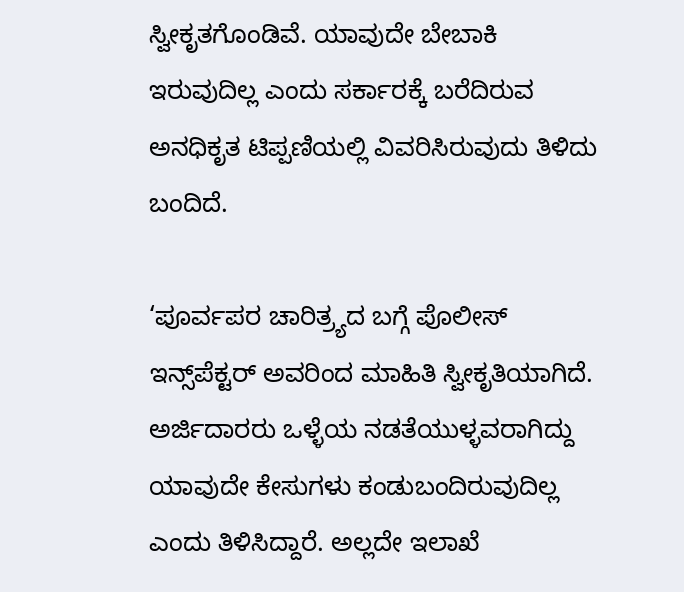ಸ್ವೀಕೃತಗೊಂಡಿವೆ. ಯಾವುದೇ ಬೇಬಾಕಿ ಇರುವುದಿಲ್ಲ ಎಂದು ಸರ್ಕಾರಕ್ಕೆ ಬರೆದಿರುವ ಅನಧಿಕೃತ ಟಿಪ್ಪಣಿಯಲ್ಲಿ ವಿವರಿಸಿರುವುದು ತಿಳಿದು ಬಂದಿದೆ.

‘ಪೂರ್ವಪರ ಚಾರಿತ್ರ್ಯದ ಬಗ್ಗೆ ಪೊಲೀಸ್‌ ಇನ್ಸ್‌ಪೆಕ್ಟರ್‍‌ ಅವರಿಂದ ಮಾಹಿತಿ ಸ್ವೀಕೃತಿಯಾಗಿದೆ. ಅರ್ಜಿದಾರರು ಒಳ್ಳೆಯ ನಡತೆಯುಳ್ಳವರಾಗಿದ್ದು ಯಾವುದೇ ಕೇಸುಗಳು ಕಂಡುಬಂದಿರುವುದಿಲ್ಲ ಎಂದು ತಿಳಿಸಿದ್ದಾರೆ. ಅಲ್ಲದೇ ಇಲಾಖೆ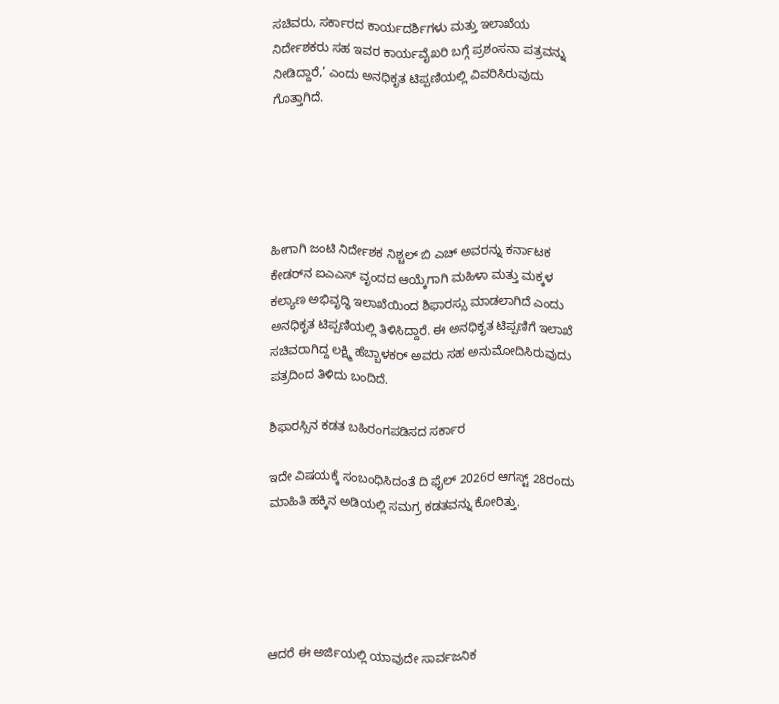ಸಚಿವರು, ಸರ್ಕಾರದ ಕಾರ್ಯದರ್ಶಿಗಳು ಮತ್ತು ಇಲಾಖೆಯ ನಿರ್ದೇಶಕರು ಸಹ ಇವರ ಕಾರ್ಯವೈಖರಿ ಬಗ್ಗೆ ಪ್ರಶಂಸನಾ ಪತ್ರವನ್ನು ನೀಡಿದ್ದಾರೆ,’ ಎಂದು ಅನಧಿಕೃತ ಟಿಪ್ಪಣಿಯಲ್ಲಿ ವಿವರಿಸಿರುವುದು ಗೊತ್ತಾಗಿದೆ.





ಹೀಗಾಗಿ ಜಂಟಿ ನಿರ್ದೇಶಕ ನಿಶ್ಚಲ್ ಬಿ ಎಚ್‌ ಅವರನ್ನು ಕರ್ನಾಟಕ ಕೇಡರ್‍‌ನ ಐಎಎಸ್ ವೃಂದದ ಆಯ್ಕೆಗಾಗಿ ಮಹಿಳಾ ಮತ್ತು ಮಕ್ಕಳ ಕಲ್ಯಾಣ ಅಭಿವೃದ್ಧಿ ಇಲಾಖೆಯಿಂದ ಶಿಫಾರಸ್ಸು ಮಾಡಲಾಗಿದೆ ಎಂದು ಅನಧಿಕೃತ ಟಿಪ್ಪಣಿಯಲ್ಲಿ ತಿಳಿಸಿದ್ದಾರೆ. ಈ ಅನಧಿಕೃತ ಟಿಪ್ಪಣಿಗೆ ಇಲಾಖೆ ಸಚಿವರಾಗಿದ್ದ ಲಕ್ಷ್ಮಿ ಹೆಬ್ಬಾಳಕರ್ ಅವರು ಸಹ ಅನುಮೋದಿಸಿರುವುದು ಪತ್ರದಿಂದ ತಿಳಿದು ಬಂದಿದೆ.

ಶಿಫಾರಸ್ಸಿನ ಕಡತ ಬಹಿರಂಗಪಡಿಸದ ಸರ್ಕಾರ

ಇದೇ ವಿಷಯಕ್ಕೆ ಸಂಬಂಧಿಸಿದಂತೆ ದಿ ಫೈಲ್ 2026ರ ಆಗಸ್ಟ್‌ 28ರಂದು ಮಾಹಿತಿ ಹಕ್ಕಿನ ಅಡಿಯಲ್ಲಿ ಸಮಗ್ರ ಕಡತವನ್ನು ಕೋರಿತ್ತು.





ಆದರೆ ಈ ಅರ್ಜಿಯಲ್ಲಿ ಯಾವುದೇ ಸಾರ್ವಜನಿಕ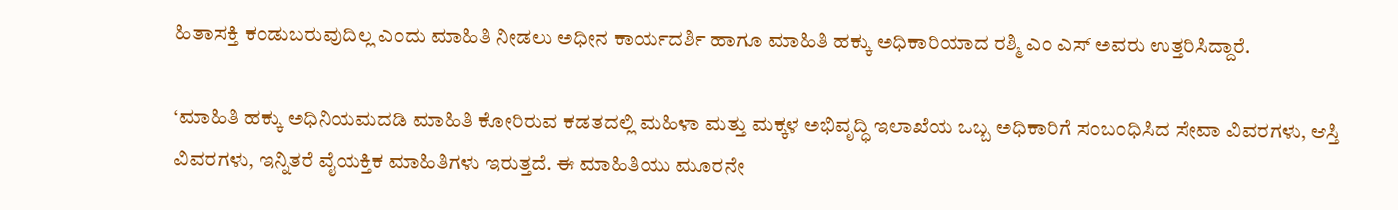ಹಿತಾಸಕ್ತಿ ಕಂಡುಬರುವುದಿಲ್ಲ ಎಂದು ಮಾಹಿತಿ ನೀಡಲು ಅಧೀನ ಕಾರ್ಯದರ್ಶಿ ಹಾಗೂ ಮಾಹಿತಿ ಹಕ್ಕು ಅಧಿಕಾರಿಯಾದ ರಶ್ಮಿ ಎಂ ಎಸ್‌ ಅವರು ಉತ್ತರಿಸಿದ್ದಾರೆ.

‘ಮಾಹಿತಿ ಹಕ್ಕು ಅಧಿನಿಯಮದಡಿ ಮಾಹಿತಿ ಕೋರಿರುವ ಕಡತದಲ್ಲಿ ಮಹಿಳಾ ಮತ್ತು ಮಕ್ಕಳ ಅಭಿವೃದ್ಧಿ ಇಲಾಖೆಯ ಒಬ್ಬ ಅಧಿಕಾರಿಗೆ ಸಂಬಂಧಿಸಿದ ಸೇವಾ ವಿವರಗಳು, ಆಸ್ತಿ ವಿವರಗಳು, ಇನ್ನಿತರೆ ವೈಯಕ್ತಿಕ ಮಾಹಿತಿಗಳು ಇರುತ್ತದೆ. ಈ ಮಾಹಿತಿಯು ಮೂರನೇ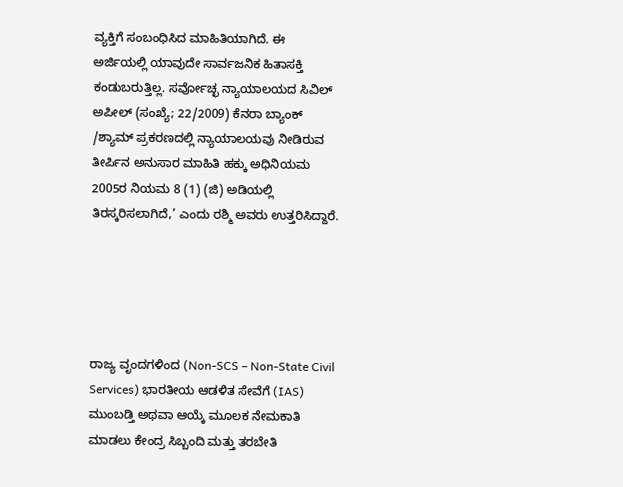ವ್ಯಕ್ತಿಗೆ ಸಂಬಂಧಿಸಿದ ಮಾಹಿತಿಯಾಗಿದೆ. ಈ ಅರ್ಜಿಯಲ್ಲಿ ಯಾವುದೇ ಸಾರ್ವಜನಿಕ ಹಿತಾಸಕ್ತಿ ಕಂಡುಬರುತ್ತಿಲ್ಲ. ಸರ್ವೋಚ್ಛ ನ್ಯಾಯಾಲಯದ ಸಿವಿಲ್ ಅಪೀಲ್‌ (ಸಂಖ್ಯೆ; 22/2009) ಕೆನರಾ ಬ್ಯಾಂಕ್‌ /ಶ್ಯಾಮ್ ಪ್ರಕರಣದಲ್ಲಿ ನ್ಯಾಯಾಲಯವು ನೀಡಿರುವ ತೀರ್ಪಿನ ಅನುಸಾರ ಮಾಹಿತಿ ಹಕ್ಕು ಅಧಿನಿಯಮ 2005ರ ನಿಯಮ 8 (1) (ಜಿ) ಅಡಿಯಲ್ಲಿ ತಿರಸ್ಕರಿಸಲಾಗಿದೆ,’ ಎಂದು ರಶ್ಮಿ ಅವರು ಉತ್ತರಿಸಿದ್ದಾರೆ.





ರಾಜ್ಯ ವೃಂದಗಳಿಂದ (Non-SCS – Non-State Civil Services) ಭಾರತೀಯ ಆಡಳಿತ ಸೇವೆಗೆ (IAS) ಮುಂಬಡ್ತಿ ಅಥವಾ ಆಯ್ಕೆ ಮೂಲಕ ನೇಮಕಾತಿ ಮಾಡಲು ಕೇಂದ್ರ ಸಿಬ್ಬಂದಿ ಮತ್ತು ತರಬೇತಿ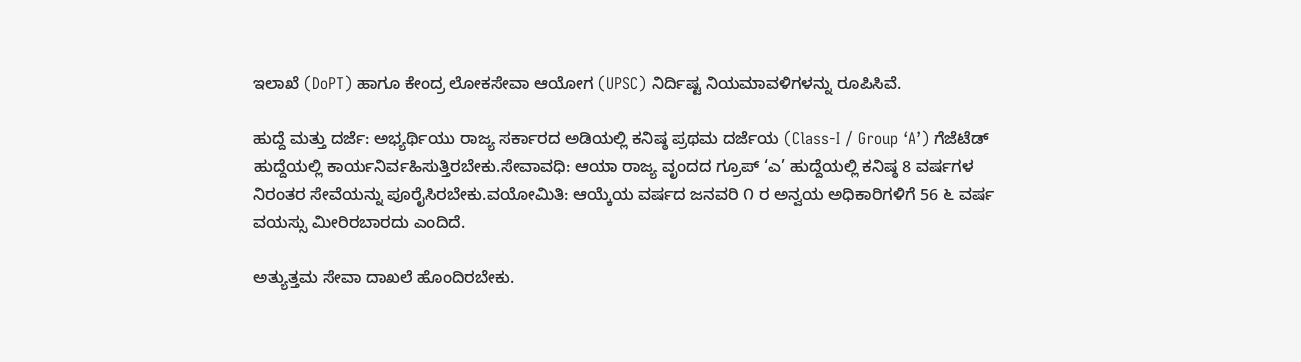ಇಲಾಖೆ (DoPT) ಹಾಗೂ ಕೇಂದ್ರ ಲೋಕಸೇವಾ ಆಯೋಗ (UPSC) ನಿರ್ದಿಷ್ಟ ನಿಯಮಾವಳಿಗಳನ್ನು ರೂಪಿಸಿವೆ.

ಹುದ್ದೆ ಮತ್ತು ದರ್ಜೆ: ಅಭ್ಯರ್ಥಿಯು ರಾಜ್ಯ ಸರ್ಕಾರದ ಅಡಿಯಲ್ಲಿ ಕನಿಷ್ಠ ಪ್ರಥಮ ದರ್ಜೆಯ (Class-I / Group ‘A’) ಗೆಜೆಟೆಡ್ ಹುದ್ದೆಯಲ್ಲಿ ಕಾರ್ಯನಿರ್ವಹಿಸುತ್ತಿರಬೇಕು.ಸೇವಾವಧಿ: ಆಯಾ ರಾಜ್ಯ ವೃಂದದ ಗ್ರೂಪ್ ‘ಎ’ ಹುದ್ದೆಯಲ್ಲಿ ಕನಿಷ್ಠ 8 ವರ್ಷಗಳ ನಿರಂತರ ಸೇವೆಯನ್ನು ಪೂರೈಸಿರಬೇಕು.ವಯೋಮಿತಿ: ಆಯ್ಕೆಯ ವರ್ಷದ ಜನವರಿ ೧ ರ ಅನ್ವಯ ಅಧಿಕಾರಿಗಳಿಗೆ 56 ೬ ವರ್ಷ ವಯಸ್ಸು ಮೀರಿರಬಾರದು ಎಂದಿದೆ.

ಅತ್ಯುತ್ತಮ ಸೇವಾ ದಾಖಲೆ ಹೊಂದಿರಬೇಕು.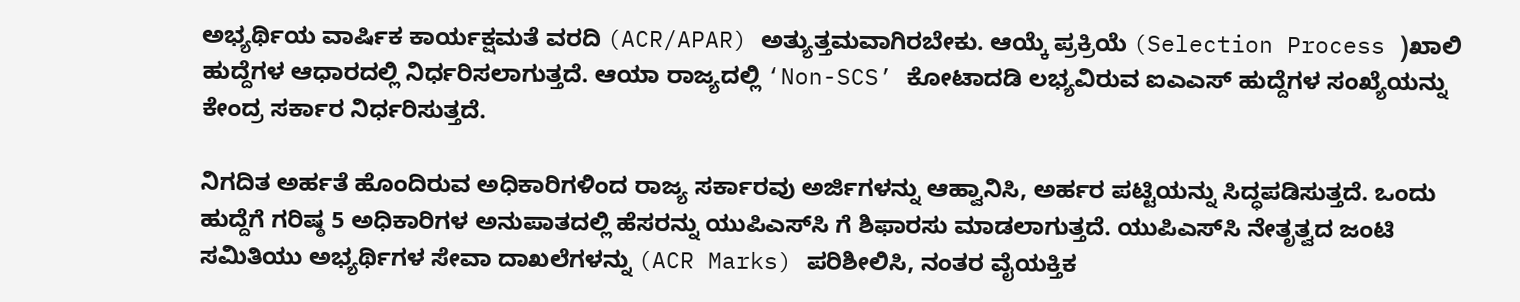ಅಭ್ಯರ್ಥಿಯ ವಾರ್ಷಿಕ ಕಾರ್ಯಕ್ಷಮತೆ ವರದಿ (ACR/APAR) ಅತ್ಯುತ್ತಮವಾಗಿರಬೇಕು. ಆಯ್ಕೆ ಪ್ರಕ್ರಿಯೆ (Selection Process )ಖಾಲಿ ಹುದ್ದೆಗಳ ಆಧಾರದಲ್ಲಿ ನಿರ್ಧರಿಸಲಾಗುತ್ತದೆ. ಆಯಾ ರಾಜ್ಯದಲ್ಲಿ ‘Non-SCS’ ಕೋಟಾದಡಿ ಲಭ್ಯವಿರುವ ಐಎಎಸ್ ಹುದ್ದೆಗಳ ಸಂಖ್ಯೆಯನ್ನು ಕೇಂದ್ರ ಸರ್ಕಾರ ನಿರ್ಧರಿಸುತ್ತದೆ.

ನಿಗದಿತ ಅರ್ಹತೆ ಹೊಂದಿರುವ ಅಧಿಕಾರಿಗಳಿಂದ ರಾಜ್ಯ ಸರ್ಕಾರವು ಅರ್ಜಿಗಳನ್ನು ಆಹ್ವಾನಿಸಿ, ಅರ್ಹರ ಪಟ್ಟಿಯನ್ನು ಸಿದ್ಧಪಡಿಸುತ್ತದೆ. ಒಂದು ಹುದ್ದೆಗೆ ಗರಿಷ್ಠ 5 ಅಧಿಕಾರಿಗಳ ಅನುಪಾತದಲ್ಲಿ ಹೆಸರನ್ನು ಯುಪಿಎಸ್‌ಸಿ ಗೆ ಶಿಫಾರಸು ಮಾಡಲಾಗುತ್ತದೆ. ಯುಪಿಎಸ್‌ಸಿ ನೇತೃತ್ವದ ಜಂಟಿ ಸಮಿತಿಯು ಅಭ್ಯರ್ಥಿಗಳ ಸೇವಾ ದಾಖಲೆಗಳನ್ನು (ACR Marks) ಪರಿಶೀಲಿಸಿ, ನಂತರ ವೈಯಕ್ತಿಕ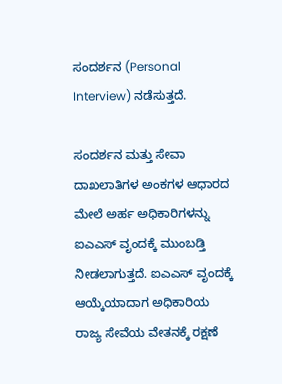ಸಂದರ್ಶನ (Personal Interview) ನಡೆಸುತ್ತದೆ.

ಸಂದರ್ಶನ ಮತ್ತು ಸೇವಾ ದಾಖಲಾತಿಗಳ ಅಂಕಗಳ ಆಧಾರದ ಮೇಲೆ ಅರ್ಹ ಅಧಿಕಾರಿಗಳನ್ನು ಐಎಎಸ್ ವೃಂದಕ್ಕೆ ಮುಂಬಡ್ತಿ ನೀಡಲಾಗುತ್ತದೆ. ಐಎಎಸ್ ವೃಂದಕ್ಕೆ ಆಯ್ಕೆಯಾದಾಗ ಅಧಿಕಾರಿಯ ರಾಜ್ಯ ಸೇವೆಯ ವೇತನಕ್ಕೆ ರಕ್ಷಣೆ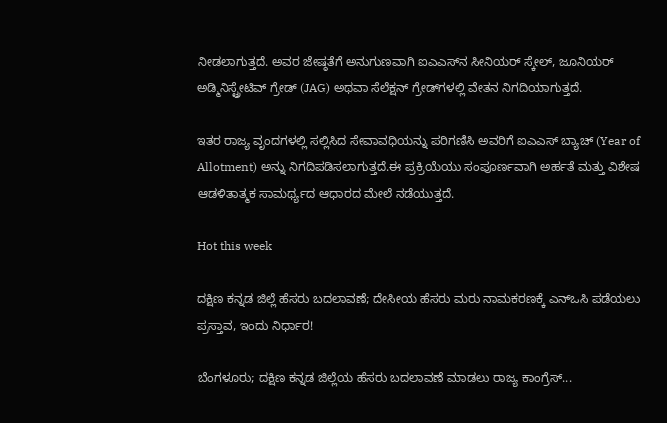ನೀಡಲಾಗುತ್ತದೆ. ಅವರ ಜೇಷ್ಠತೆಗೆ ಅನುಗುಣವಾಗಿ ಐಎಎಸ್‌ನ ಸೀನಿಯರ್ ಸ್ಕೇಲ್, ಜೂನಿಯರ್ ಅಡ್ಮಿನಿಸ್ಟ್ರೇಟಿವ್ ಗ್ರೇಡ್ (JAG) ಅಥವಾ ಸೆಲೆಕ್ಷನ್ ಗ್ರೇಡ್‌ಗಳಲ್ಲಿ ವೇತನ ನಿಗದಿಯಾಗುತ್ತದೆ.

ಇತರ ರಾಜ್ಯ ವೃಂದಗಳಲ್ಲಿ ಸಲ್ಲಿಸಿದ ಸೇವಾವಧಿಯನ್ನು ಪರಿಗಣಿಸಿ ಅವರಿಗೆ ಐಎಎಸ್ ಬ್ಯಾಚ್ (Year of Allotment) ಅನ್ನು ನಿಗದಿಪಡಿಸಲಾಗುತ್ತದೆ.ಈ ಪ್ರಕ್ರಿಯೆಯು ಸಂಪೂರ್ಣವಾಗಿ ಅರ್ಹತೆ ಮತ್ತು ವಿಶೇಷ ಆಡಳಿತಾತ್ಮಕ ಸಾಮರ್ಥ್ಯದ ಆಧಾರದ ಮೇಲೆ ನಡೆಯುತ್ತದೆ.

Hot this week

ದಕ್ಷಿಣ ಕನ್ನಡ ಜಿಲ್ಲೆ ಹೆಸರು ಬದಲಾವಣೆ; ದೇಸೀಯ ಹೆಸರು ಮರು ನಾಮಕರಣಕ್ಕೆ ಎನ್‌ಒಸಿ ಪಡೆಯಲು ಪ್ರಸ್ತಾವ, ಇಂದು ನಿರ್ಧಾರ!

ಬೆಂಗಳೂರು; ದಕ್ಷಿಣ ಕನ್ನಡ ಜಿಲ್ಲೆಯ ಹೆಸರು ಬದಲಾವಣೆ ಮಾಡಲು ರಾಜ್ಯ ಕಾಂಗ್ರೆಸ್‌...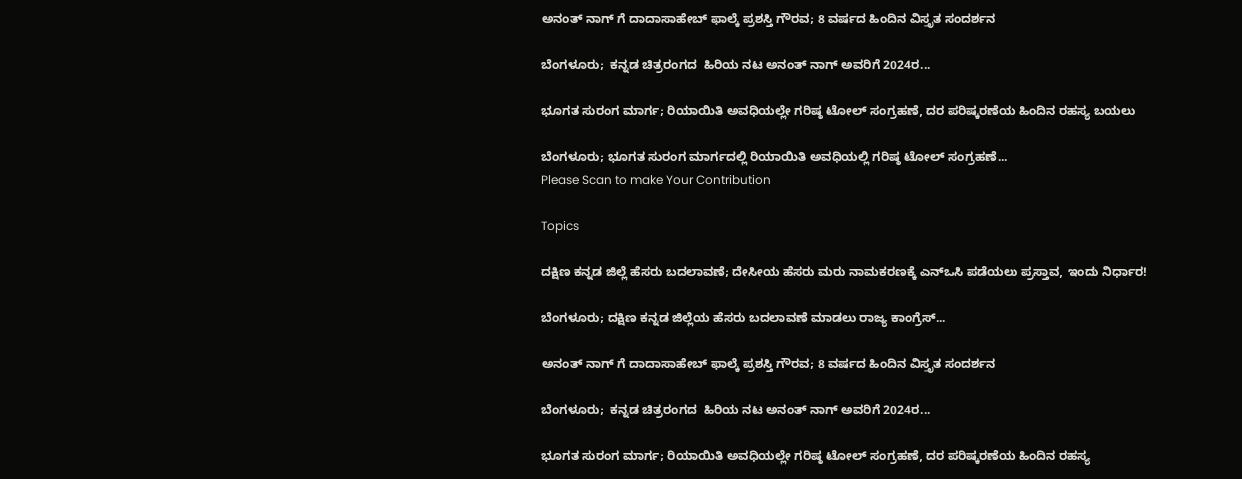ಅನಂತ್‌ ನಾಗ್‌ ಗೆ ದಾದಾಸಾಹೇಬ್ ಫಾಲ್ಕೆ ಪ್ರಶಸ್ತಿ ಗೌರವ; 8 ವರ್ಷದ ಹಿಂದಿನ ವಿಸ್ತೃತ ಸಂದರ್ಶನ

ಬೆಂಗಳೂರು;  ಕನ್ನಡ ಚಿತ್ರರಂಗದ  ಹಿರಿಯ ನಟ ಅನಂತ್ ನಾಗ್ ಅವರಿಗೆ 2024ರ...

ಭೂಗತ ಸುರಂಗ ಮಾರ್ಗ; ರಿಯಾಯಿತಿ ಅವಧಿಯಲ್ಲೇ ಗರಿಷ್ಠ ಟೋಲ್‌ ಸಂಗ್ರಹಣೆ, ದರ ಪರಿಷ್ಕರಣೆಯ ಹಿಂದಿನ ರಹಸ್ಯ ಬಯಲು

ಬೆಂಗಳೂರು; ಭೂಗತ ಸುರಂಗ ಮಾರ್ಗದಲ್ಲಿ ರಿಯಾಯಿತಿ ಅವಧಿಯಲ್ಲಿ ಗರಿಷ್ಠ ಟೋಲ್‌ ಸಂಗ್ರಹಣೆ...
Please Scan to make Your Contribution

Topics

ದಕ್ಷಿಣ ಕನ್ನಡ ಜಿಲ್ಲೆ ಹೆಸರು ಬದಲಾವಣೆ; ದೇಸೀಯ ಹೆಸರು ಮರು ನಾಮಕರಣಕ್ಕೆ ಎನ್‌ಒಸಿ ಪಡೆಯಲು ಪ್ರಸ್ತಾವ, ಇಂದು ನಿರ್ಧಾರ!

ಬೆಂಗಳೂರು; ದಕ್ಷಿಣ ಕನ್ನಡ ಜಿಲ್ಲೆಯ ಹೆಸರು ಬದಲಾವಣೆ ಮಾಡಲು ರಾಜ್ಯ ಕಾಂಗ್ರೆಸ್‌...

ಅನಂತ್‌ ನಾಗ್‌ ಗೆ ದಾದಾಸಾಹೇಬ್ ಫಾಲ್ಕೆ ಪ್ರಶಸ್ತಿ ಗೌರವ; 8 ವರ್ಷದ ಹಿಂದಿನ ವಿಸ್ತೃತ ಸಂದರ್ಶನ

ಬೆಂಗಳೂರು;  ಕನ್ನಡ ಚಿತ್ರರಂಗದ  ಹಿರಿಯ ನಟ ಅನಂತ್ ನಾಗ್ ಅವರಿಗೆ 2024ರ...

ಭೂಗತ ಸುರಂಗ ಮಾರ್ಗ; ರಿಯಾಯಿತಿ ಅವಧಿಯಲ್ಲೇ ಗರಿಷ್ಠ ಟೋಲ್‌ ಸಂಗ್ರಹಣೆ, ದರ ಪರಿಷ್ಕರಣೆಯ ಹಿಂದಿನ ರಹಸ್ಯ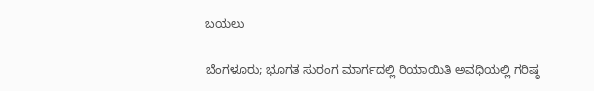ಬಯಲು

ಬೆಂಗಳೂರು; ಭೂಗತ ಸುರಂಗ ಮಾರ್ಗದಲ್ಲಿ ರಿಯಾಯಿತಿ ಅವಧಿಯಲ್ಲಿ ಗರಿಷ್ಠ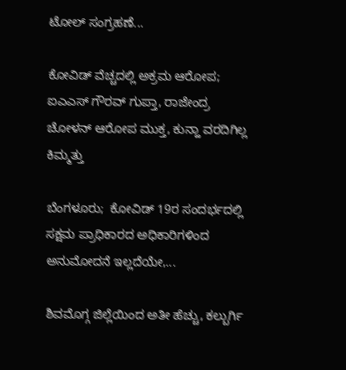ಟೋಲ್‌ ಸಂಗ್ರಹಣೆ...

ಕೋವಿಡ್ ವೆಚ್ಚದಲ್ಲಿ ಅಕ್ರಮ ಆರೋಪ; ಐಎಎಸ್‌ ಗೌರವ್ ಗುಪ್ತಾ, ರಾಜೇಂದ್ರ ಚೋಳನ್ ಆರೋಪ ಮುಕ್ತ, ಕುನ್ಹಾ ವರದಿಗಿಲ್ಲ ಕಿಮ್ಮತ್ತು

ಬೆಂಗಳೂರು;  ಕೋವಿಡ್‌ 19ರ ಸಂದರ್ಭದಲ್ಲಿ ಸಕ್ಷಮ ಪ್ರಾಧಿಕಾರದ ಅಧಿಕಾರಿಗಳಿಂದ ಅನುಮೋದನೆ ಇಲ್ಲದೆಯೇ,...

ಶಿವಮೊಗ್ಗ ಜಿಲ್ಲೆಯಿಂದ ಅತೀ ಹೆಚ್ಚು, ಕಲ್ಬುರ್ಗಿ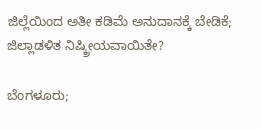ಜಿಲ್ಲೆಯಿಂದ ಅತೀ ಕಡಿಮೆ ಅನುದಾನಕ್ಕೆ ಬೇಡಿಕೆ; ಜಿಲ್ಲಾಡಳಿತ ನಿಷ್ಕ್ರೀಯವಾಯಿತೇ?

ಬೆಂಗಳೂರು;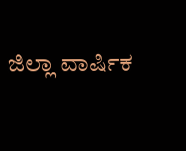ಜಿಲ್ಲಾ ವಾರ್ಷಿಕ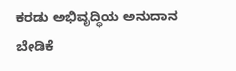ಕರಡು ಅಭಿವೃದ್ಧಿಯ ಅನುದಾನ ಬೇಡಿಕೆ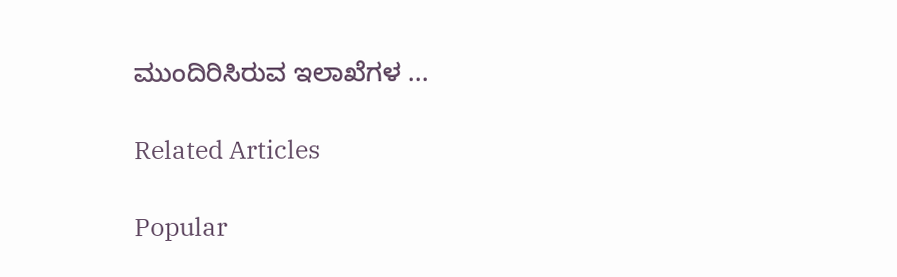ಮುಂದಿರಿಸಿರುವ ಇಲಾಖೆಗಳ ...

Related Articles

Popular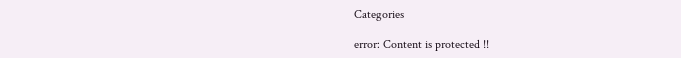Categories

error: Content is protected !!